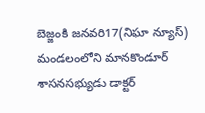బెజ్జంకి జనవరి17(నిఘా న్యూస్) మండలంలోని మానకొండూర్ శాసనసభ్యుడు డాక్టర్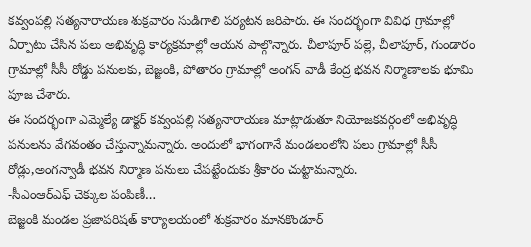కవ్వంపల్లి సత్యనారాయణ శుక్రవారం సుడిగాలి పర్యటన జరిపారు. ఈ సందర్భంగా వివిధ గ్రామాల్లో ఏర్పాటు చేసిన పలు అభివృద్ధి కార్యక్రమాల్లో ఆయన పాల్గొన్నారు. చీలాపూర్ పల్లె, చీలాపూర్, గుండారం గ్రామాల్లో సీసీ రోడ్డు పనులకు, బెజ్జంకి, పోతారం గ్రామాల్లో అంగన్ వాడీ కేంద్ర భవన నిర్మాణాలకు భూమి పూజ చేశారు.
ఈ సందర్భంగా ఎమ్మెల్యే డాక్టర్ కవ్వంపల్లి సత్యనారాయణ మాట్లాడుతూ నియోజకవర్గంలో అభివృద్ధి పనులను వేగవంతం చేస్తున్నామన్నారు. అందులో భాగంగానే మండలంలోని పలు గ్రామాల్లో సీసీ రోడ్లు,అంగన్వాడీ భవన నిర్మాణ పనులు చేపట్టేందుకు శ్రీకారం చుట్టామన్నారు.
-సీఎంఆర్ఎఫ్ చెక్కుల పంపిణీ…
బెజ్జంకి మండల ప్రజాపరిషత్ కార్యాలయంలో శుక్రవారం మానకొండూర్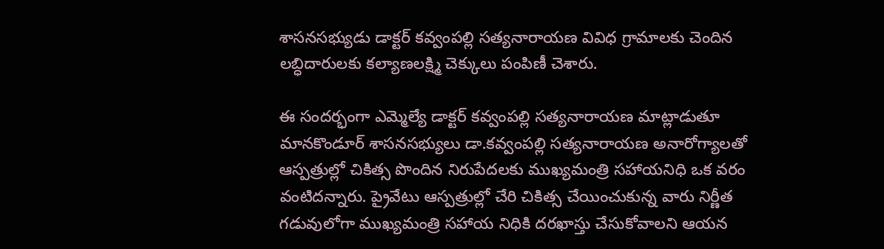శాసనసభ్యుడు డాక్టర్ కవ్వంపల్లి సత్యనారాయణ వివిధ గ్రామాలకు చెందిన లబ్ధిదారులకు కల్యాణలక్ష్మి చెక్కులు పంపిణీ చెశారు.

ఈ సందర్భంగా ఎమ్మెల్యే డాక్టర్ కవ్వంపల్లి సత్యనారాయణ మాట్లాడుతూ మానకొండూర్ శాసనసభ్యులు డా.కవ్వంపల్లి సత్యనారాయణ అనారోగ్యాలతో ఆస్పత్రుల్లో చికిత్స పొందిన నిరుపేదలకు ముఖ్యమంత్రి సహాయనిధి ఒక వరం వంటిదన్నారు. ప్రైవేటు ఆస్పత్రుల్లో చేరి చికిత్స చేయించుకున్న వారు నిర్ణీత గడువులోగా ముఖ్యమంత్రి సహాయ నిధికి దరఖాస్తు చేసుకోవాలని ఆయన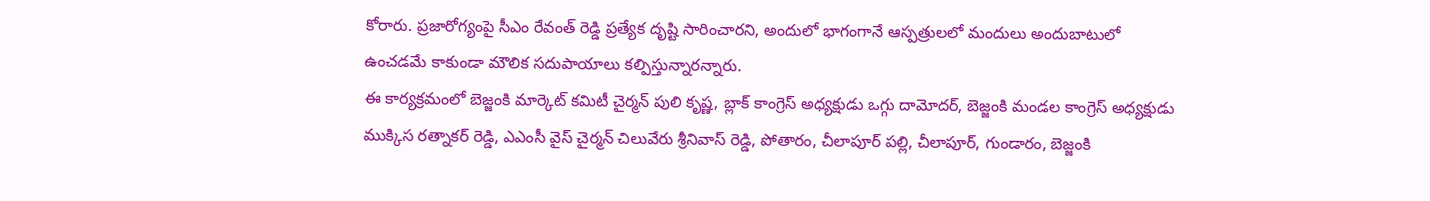కోరారు. ప్రజారోగ్యంపై సీఎం రేవంత్ రెడ్డి ప్రత్యేక దృష్టి సారించారని, అందులో భాగంగానే ఆస్పత్రులలో మందులు అందుబాటులో ఉంచడమే కాకుండా మౌలిక సదుపాయాలు కల్పిస్తున్నారన్నారు.
ఈ కార్యక్రమంలో బెజ్జంకి మార్కెట్ కమిటీ చైర్మన్ పులి కృష్ణ, బ్లాక్ కాంగ్రెస్ అధ్యక్షుడు ఒగ్గు దామోదర్, బెజ్జంకి మండల కాంగ్రెస్ అధ్యక్షుడు ముక్కిస రత్నాకర్ రెడ్డి, ఎఎంసీ వైస్ చైర్మన్ చిలువేరు శ్రీనివాస్ రెడ్డి, పోతారం, చీలాపూర్ పల్లి, చీలాపూర్, గుండారం, బెజ్జంకి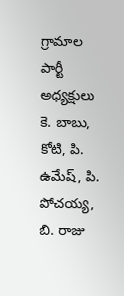గ్రామాల పార్టీ అధ్యక్షులు కె. బాబు, కోటి, పి. ఉమేష్, పి. పోచయ్య, బి. రాజు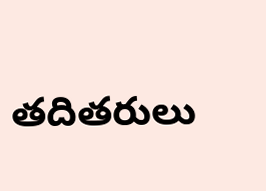తదితరులు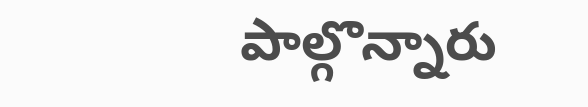పాల్గొన్నారు